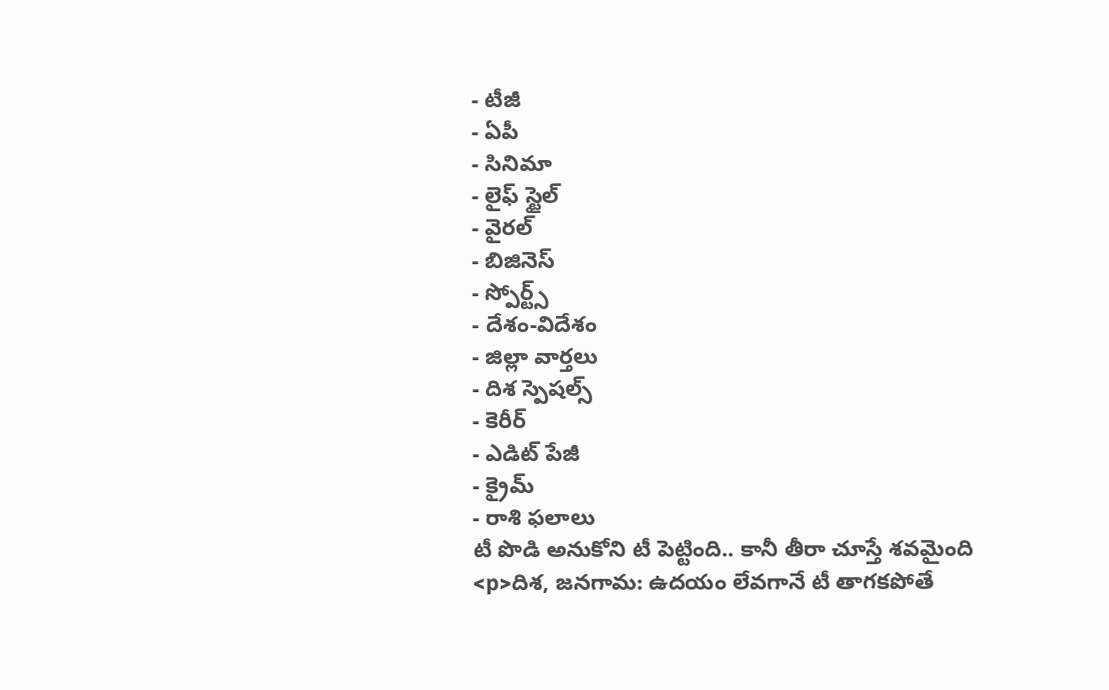- టీజీ
- ఏపీ
- సినిమా
- లైఫ్ స్టైల్
- వైరల్
- బిజినెస్
- స్పోర్ట్స్
- దేశం-విదేశం
- జిల్లా వార్తలు
- దిశ స్పెషల్స్
- కెరీర్
- ఎడిట్ పేజీ
- క్రైమ్
- రాశి ఫలాలు
టీ పొడి అనుకోని టీ పెట్టింది.. కానీ తీరా చూస్తే శవమైంది
<p>దిశ, జనగామ: ఉదయం లేవగానే టీ తాగకపోతే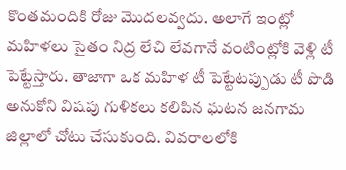కొంతమందికి రోజు మొదలవ్వదు. అలాగే ఇంట్లో మహిళలు సైతం నిద్ర లేచి లేవగానే వంటింట్లోకి వెళ్లి టీ పెట్టేస్తారు. తాజాగా ఒక మహిళ టీ పెట్టేటప్పుడు టీ పొడి అనుకోని విషపు గుళికలు కలిపిన ఘటన జనగామ జిల్లాలో చోటు చేసుకుంది. వివరాలలోకి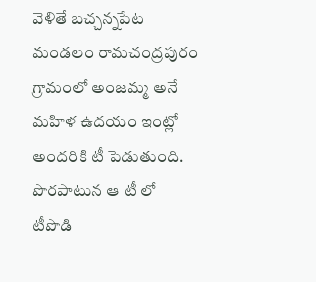వెళితే బచ్చన్నపేట మండలం రామచంద్రపురం గ్రామంలో అంజమ్మ అనే మహిళ ఉదయం ఇంట్లో అందరికి టీ పెడుతుంది. పొరపాటున ఆ టీ లో టీపొడి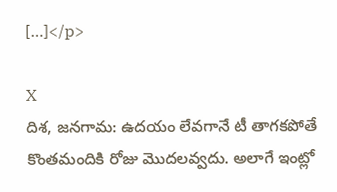[…]</p>

X
దిశ, జనగామ: ఉదయం లేవగానే టీ తాగకపోతే కొంతమందికి రోజు మొదలవ్వదు. అలాగే ఇంట్లో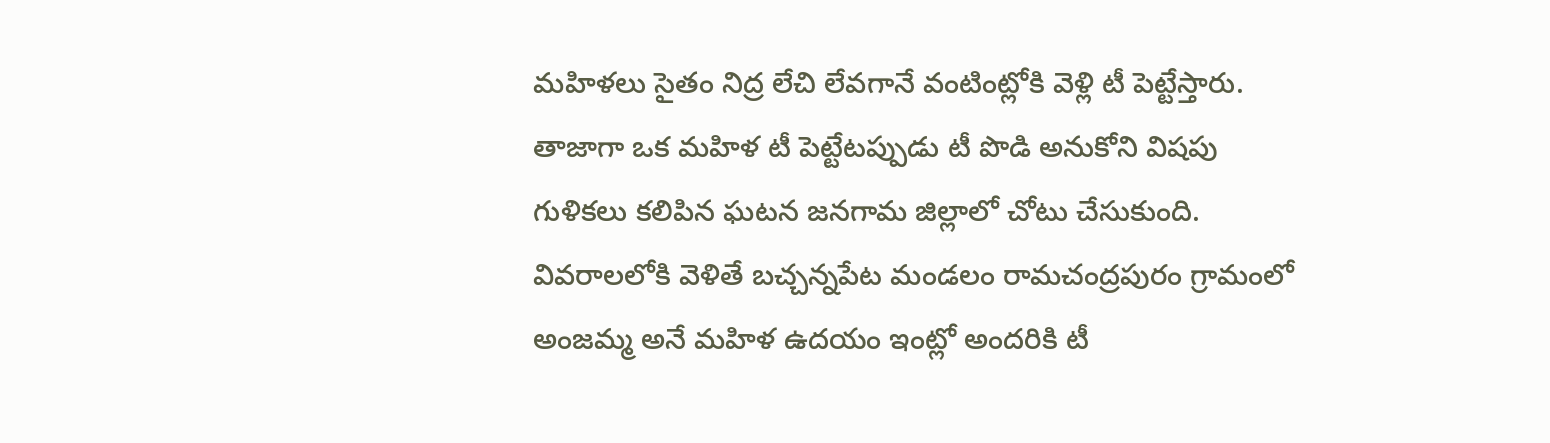మహిళలు సైతం నిద్ర లేచి లేవగానే వంటింట్లోకి వెళ్లి టీ పెట్టేస్తారు. తాజాగా ఒక మహిళ టీ పెట్టేటప్పుడు టీ పొడి అనుకోని విషపు గుళికలు కలిపిన ఘటన జనగామ జిల్లాలో చోటు చేసుకుంది. వివరాలలోకి వెళితే బచ్చన్నపేట మండలం రామచంద్రపురం గ్రామంలో అంజమ్మ అనే మహిళ ఉదయం ఇంట్లో అందరికి టీ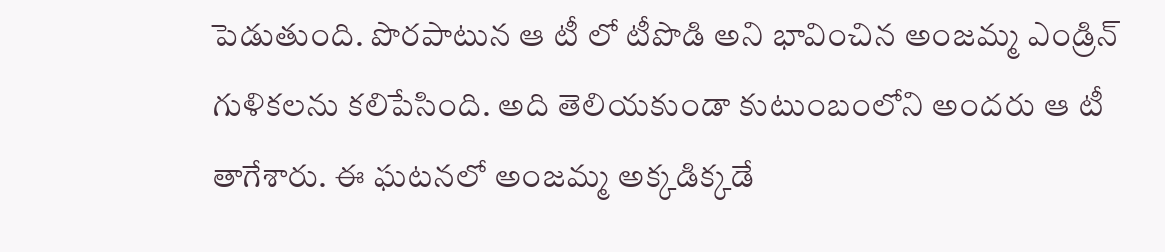పెడుతుంది. పొరపాటున ఆ టీ లో టీపొడి అని భావించిన అంజమ్మ ఎండ్రిన్ గుళికలను కలిపేసింది. అది తెలియకుండా కుటుంబంలోని అందరు ఆ టీ తాగేశారు. ఈ ఘటనలో అంజమ్మ అక్కడిక్కడే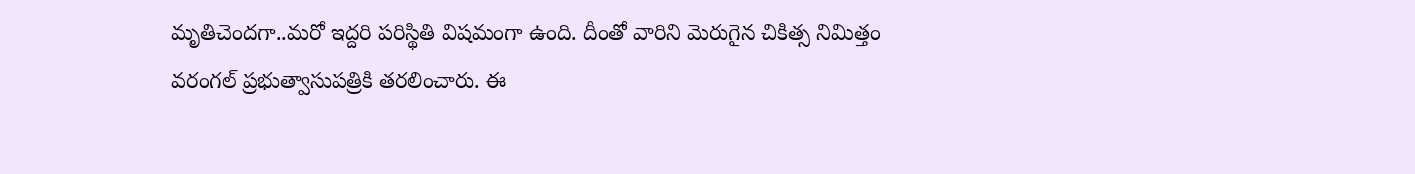మృతిచెందగా..మరో ఇద్దరి పరిస్థితి విషమంగా ఉంది. దీంతో వారిని మెరుగైన చికిత్స నిమిత్తం వరంగల్ ప్రభుత్వాసుపత్రికి తరలించారు. ఈ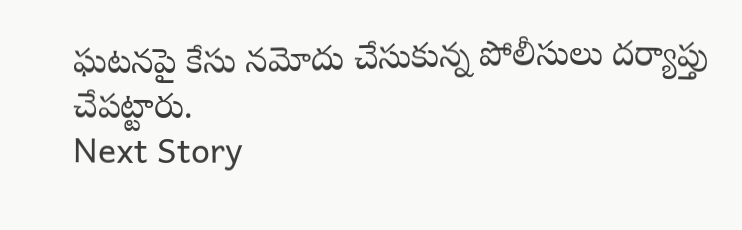ఘటనపై కేసు నమోదు చేసుకున్న పోలీసులు దర్యాప్తు చేపట్టారు.
Next Story